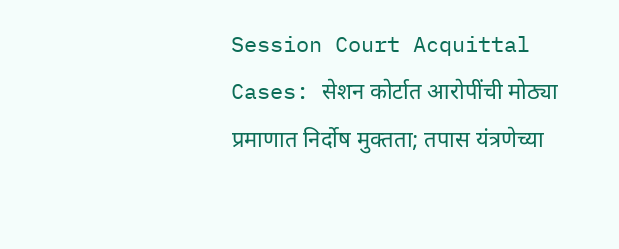Session Court Acquittal Cases: सेशन कोर्टात आरोपींची मोठ्या प्रमाणात निर्दोष मुक्तता; तपास यंत्रणेच्या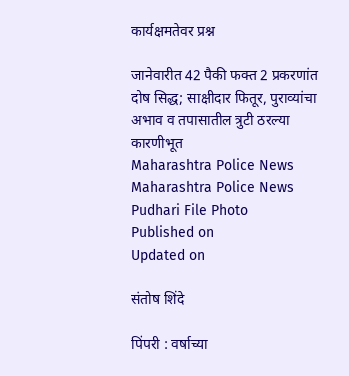कार्यक्षमतेवर प्रश्न

जानेवारीत 42 पैकी फक्त 2 प्रकरणांत दोष सिद्ध; साक्षीदार फितूर, पुराव्यांचा अभाव व तपासातील त्रुटी ठरल्या कारणीभूत
Maharashtra Police News
Maharashtra Police News Pudhari File Photo
Published on
Updated on

संतोष शिंदे

पिंपरी : वर्षाच्या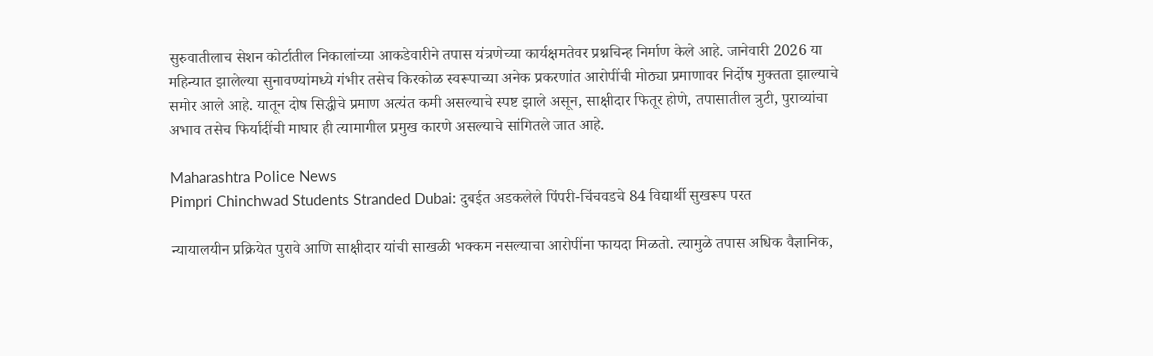सुरुवातीलाच सेशन कोर्टातील निकालांच्या आकडेवारीने तपास यंत्रणेच्या कार्यक्षमतेवर प्रश्नचिन्ह निर्माण केले आहे. जानेवारी 2026 या महिन्यात झालेल्या सुनावण्यांमध्ये गंभीर तसेच किरकोळ स्वरूपाच्या अनेक प्रकरणांत आरोपींची मोठ्या प्रमाणावर निर्दोष मुक्तता झाल्याचे समोर आले आहे. यातून दोष सिद्धीचे प्रमाण अत्यंत कमी असल्याचे स्पष्ट झाले असून, साक्षीदार फितूर होणे, तपासातील त्रुटी, पुराव्यांचा अभाव तसेच फिर्यादींची माघार ही त्यामागील प्रमुख कारणे असल्याचे सांगितले जात आहे.

Maharashtra Police News
Pimpri Chinchwad Students Stranded Dubai: दुबईत अडकलेले पिंपरी-चिंचवडचे 84 विद्यार्थी सुखरूप परत

न्यायालयीन प्रक्रियेत पुरावे आणि साक्षीदार यांची साखळी भक्कम नसल्याचा आरोपींना फायदा मिळतो. त्यामुळे तपास अधिक वैज्ञानिक,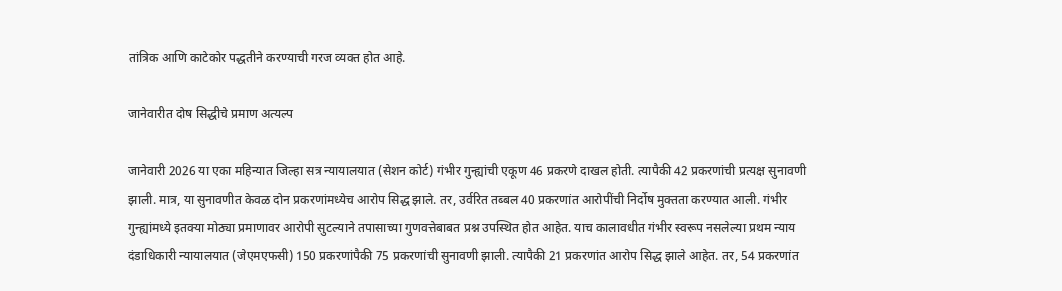तांत्रिक आणि काटेकोर पद्धतीने करण्याची गरज व्यक्त होत आहे.

जानेवारीत दोष सिद्धीचे प्रमाण अत्यल्प

जानेवारी 2026 या एका महिन्यात जिल्हा सत्र न्यायालयात (सेशन कोर्ट) गंभीर गुन्ह्यांची एकूण 46 प्रकरणे दाखल होती. त्यापैकी 42 प्रकरणांची प्रत्यक्ष सुनावणी झाली. मात्र, या सुनावणीत केवळ दोन प्रकरणांमध्येच आरोप सिद्ध झाले. तर, उर्वरित तब्बल 40 प्रकरणांत आरोपींची निर्दोष मुक्तता करण्यात आली. गंभीर गुन्ह्यांमध्ये इतक्या मोठ्या प्रमाणावर आरोपी सुटल्याने तपासाच्या गुणवत्तेबाबत प्रश्न उपस्थित होत आहेत. याच कालावधीत गंभीर स्वरूप नसलेल्या प्रथम न्याय दंडाधिकारी न्यायालयात (जेएमएफसी) 150 प्रकरणांपैकी 75 प्रकरणांची सुनावणी झाली. त्यापैकी 21 प्रकरणांत आरोप सिद्ध झाले आहेत. तर, 54 प्रकरणांत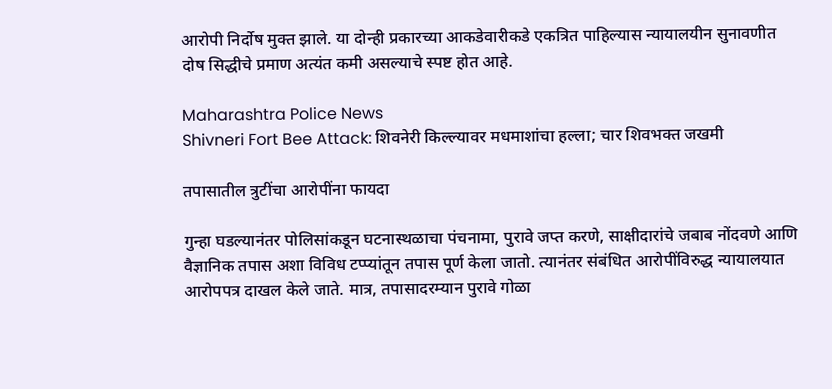आरोपी निर्दोष मुक्त झाले. या दोन्ही प्रकारच्या आकडेवारीकडे एकत्रित पाहिल्यास न्यायालयीन सुनावणीत दोष सिद्धीचे प्रमाण अत्यंत कमी असल्याचे स्पष्ट होत आहे.

Maharashtra Police News
Shivneri Fort Bee Attack: शिवनेरी किल्ल्यावर मधमाशांचा हल्ला; चार शिवभक्त जखमी

तपासातील त्रुटींचा आरोपींना फायदा

गुन्हा घडल्यानंतर पोलिसांकडून घटनास्थळाचा पंचनामा, पुरावे जप्त करणे, साक्षीदारांचे जबाब नोंदवणे आणि वैज्ञानिक तपास अशा विविध टप्प्यांतून तपास पूर्ण केला जातो. त्यानंतर संबंधित आरोपींविरुद्ध न्यायालयात आरोपपत्र दाखल केले जाते. मात्र, तपासादरम्यान पुरावे गोळा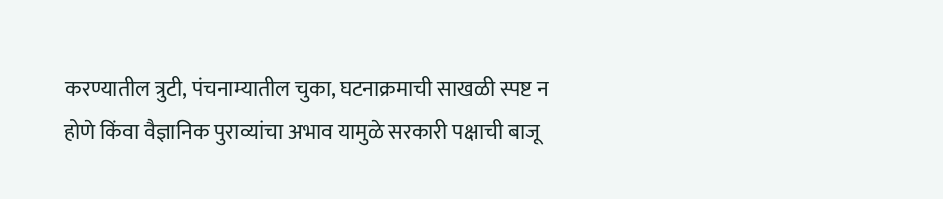करण्यातील त्रुटी, पंचनाम्यातील चुका, घटनाक्रमाची साखळी स्पष्ट न होणे किंवा वैज्ञानिक पुराव्यांचा अभाव यामुळे सरकारी पक्षाची बाजू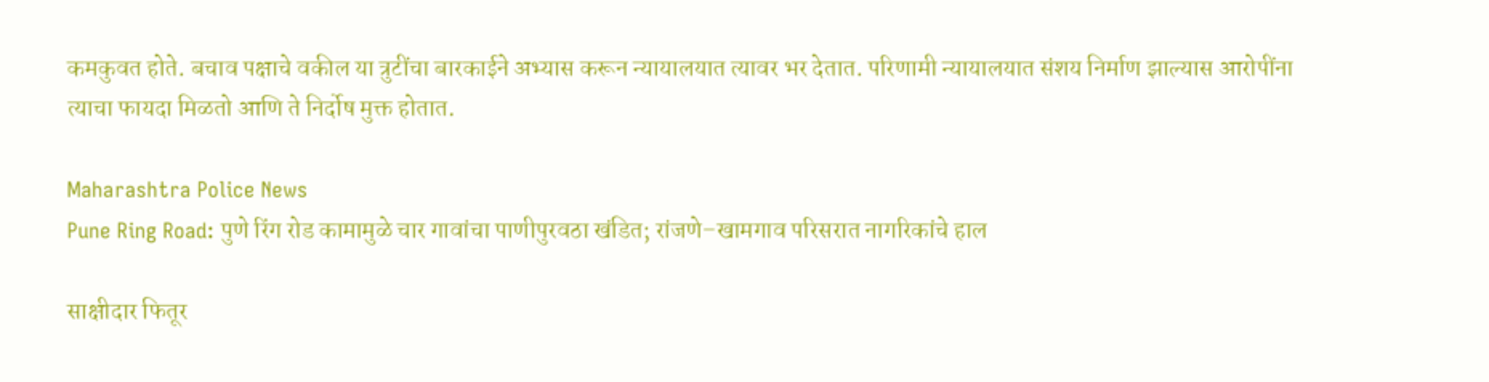कमकुवत होते. बचाव पक्षाचे वकील या त्रुटींचा बारकाईने अभ्यास करून न्यायालयात त्यावर भर देतात. परिणामी न्यायालयात संशय निर्माण झाल्यास आरोपींना त्याचा फायदा मिळतो आणि ते निर्दोष मुक्त होतात.

Maharashtra Police News
Pune Ring Road: पुणे रिंग रोड कामामुळे चार गावांचा पाणीपुरवठा खंडित; रांजणे–खामगाव परिसरात नागरिकांचे हाल

साक्षीदार फितूर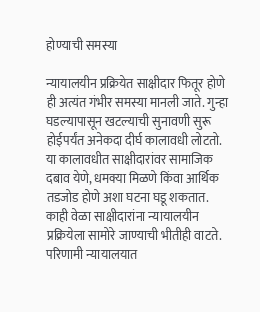होण्याची समस्या

न्यायालयीन प्रक्रियेत साक्षीदार फितूर होणे ही अत्यंत गंभीर समस्या मानली जाते. गुन्हा घडल्यापासून खटल्याची सुनावणी सुरू होईपर्यंत अनेकदा दीर्घ कालावधी लोटतो. या कालावधीत साक्षीदारांवर सामाजिक दबाव येणे, धमक्या मिळणे किंवा आर्थिक तडजोड होणे अशा घटना घडू शकतात. काही वेळा साक्षीदारांना न्यायालयीन प्रक्रियेला सामोरे जाण्याची भीतीही वाटते. परिणामी न्यायालयात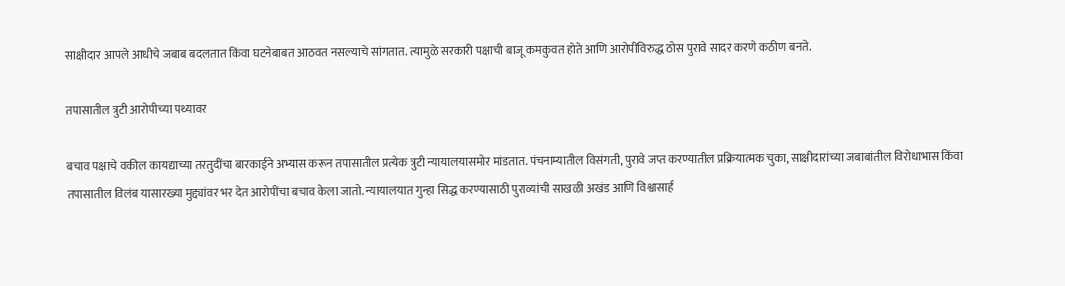साक्षीदार आपले आधीचे जबाब बदलतात किंवा घटनेबाबत आठवत नसल्याचे सांगतात. त्यामुळे सरकारी पक्षाची बाजू कमकुवत होते आणि आरोपींविरुद्ध ठोस पुरावे सादर करणे कठीण बनते.

तपासातील त्रुटी आरोपीच्या पथ्यावर

बचाव पक्षाचे वकील कायद्याच्या तरतुदींचा बारकाईने अभ्यास करून तपासातील प्रत्येक त्रुटी न्यायालयासमोर मांडतात. पंचनाम्यातील विसंगती, पुरावे जप्त करण्यातील प्रक्रियात्मक चुका, साक्षीदारांच्या जबाबांतील विरोधाभास किंवा तपासातील विलंब यासारख्या मुद्द्यांवर भर देत आरोपींचा बचाव केला जातो. न्यायालयात गुन्हा सिद्ध करण्यासाठी पुराव्यांची साखळी अखंड आणि विश्वासार्ह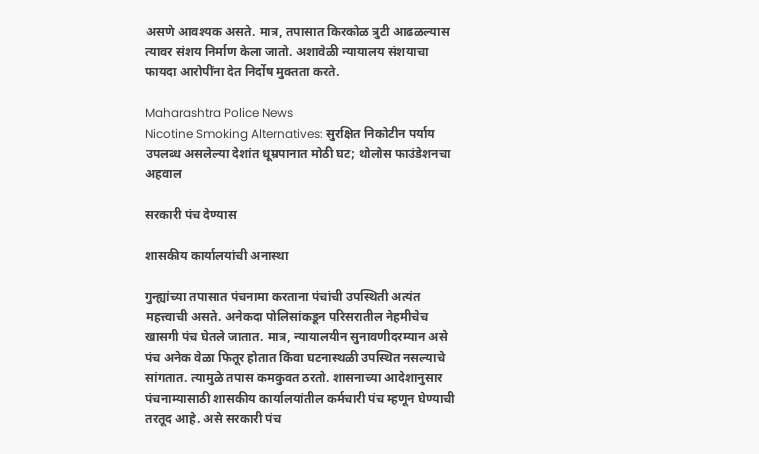असणे आवश्यक असते. मात्र, तपासात किरकोळ त्रुटी आढळल्यास त्यावर संशय निर्माण केला जातो. अशावेळी न्यायालय संशयाचा फायदा आरोपींना देत निर्दोष मुक्तता करते.

Maharashtra Police News
Nicotine Smoking Alternatives: सुरक्षित निकोटीन पर्याय उपलब्ध असलेल्या देशांत धूम्रपानात मोठी घट; थोलोस फाउंडेशनचा अहवाल

सरकारी पंच देण्यास

शासकीय कार्यालयांची अनास्था

गुन्ह्यांच्या तपासात पंचनामा करताना पंचांची उपस्थिती अत्यंत महत्त्वाची असते. अनेकदा पोलिसांकडून परिसरातील नेहमीचेच खासगी पंच घेतले जातात. मात्र, न्यायालयीन सुनावणीदरम्यान असे पंच अनेक वेळा फितूर होतात किंवा घटनास्थळी उपस्थित नसल्याचे सांगतात. त्यामुळे तपास कमकुवत ठरतो. शासनाच्या आदेशानुसार पंचनाम्यासाठी शासकीय कार्यालयांतील कर्मचारी पंच म्हणून घेण्याची तरतूद आहे. असे सरकारी पंच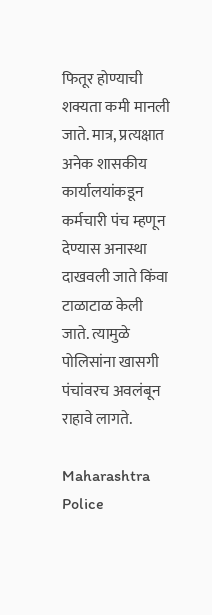फितूर होण्याची शक्यता कमी मानली जाते. मात्र, प्रत्यक्षात अनेक शासकीय कार्यालयांकडून कर्मचारी पंच म्हणून देण्यास अनास्था दाखवली जाते किंवा टाळाटाळ केली जाते. त्यामुळे पोलिसांना खासगी पंचांवरच अवलंबून राहावे लागते.

Maharashtra Police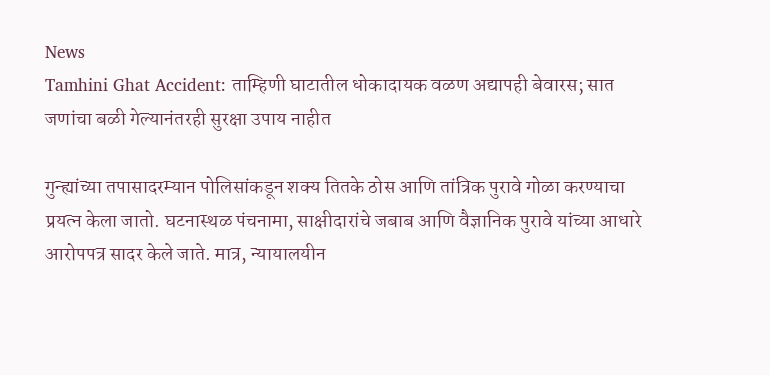News
Tamhini Ghat Accident: ताम्हिणी घाटातील धोकादायक वळण अद्यापही बेवारस; सात जणांचा बळी गेल्यानंतरही सुरक्षा उपाय नाहीत

गुन्ह्यांच्या तपासादरम्यान पोलिसांकडून शक्य तितके ठोस आणि तांत्रिक पुरावे गोळा करण्याचा प्रयत्न केला जातो. घटनास्थळ पंचनामा, साक्षीदारांचे जबाब आणि वैज्ञानिक पुरावे यांच्या आधारे आरोपपत्र सादर केले जाते. मात्र, न्यायालयीन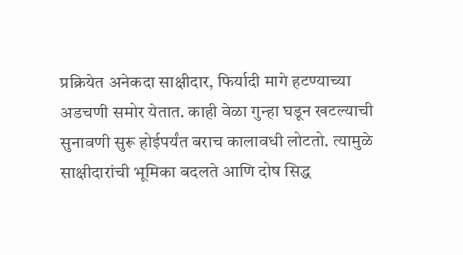प्रक्रियेत अनेकदा साक्षीदार, फिर्यादी मागे हटण्याच्या अडचणी समोर येतात. काही वेळा गुन्हा घडून खटल्याची सुनावणी सुरू होईपर्यंत बराच कालावधी लोटतो. त्यामुळे साक्षीदारांची भूमिका बदलते आणि दोष सिद्ध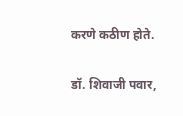करणे कठीण होते.

डॉ. शिवाजी पवार,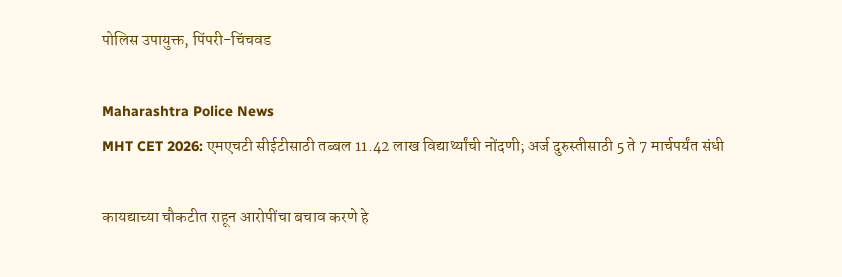पोलिस उपायुक्त, पिंपरी-चिंचवड

Maharashtra Police News
MHT CET 2026: एमएचटी सीईटीसाठी तब्बल 11.42 लाख विद्यार्थ्यांची नोंदणी; अर्ज दुरुस्तीसाठी 5 ते 7 मार्चपर्यंत संधी

कायद्याच्या चौकटीत राहून आरोपींचा बचाव करणे हे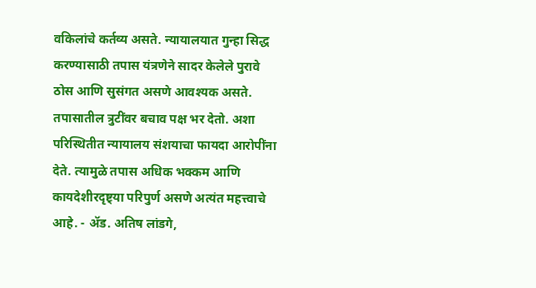वकिलांचे कर्तव्य असते. न्यायालयात गुन्हा सिद्ध करण्यासाठी तपास यंत्रणेने सादर केलेले पुरावे ठोस आणि सुसंगत असणे आवश्यक असते. तपासातील त्रुटींवर बचाव पक्ष भर देतो. अशा परिस्थितीत न्यायालय संशयाचा फायदा आरोपींना देते. त्यामुळे तपास अधिक भक्कम आणि कायदेशीरदृष्ट्‌‍या परिपुर्ण असणे अत्यंत महत्त्वाचे आहे. - ॲड. अतिष लांडगे,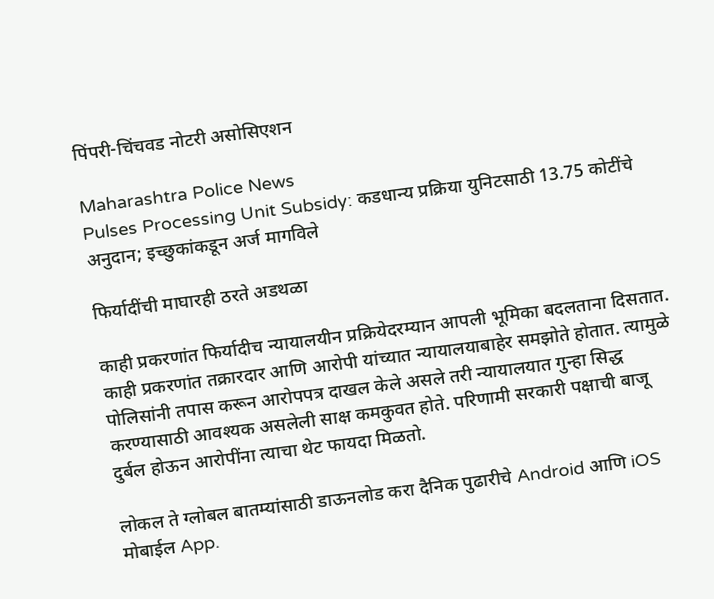पिंपरी-चिंचवड नोटरी असोसिएशन

Maharashtra Police News
Pulses Processing Unit Subsidy: कडधान्य प्रक्रिया युनिटसाठी 13.75 कोटींचे अनुदान; इच्छुकांकडून अर्ज मागविले

फिर्यादींची माघारही ठरते अडथळा

काही प्रकरणांत फिर्यादीच न्यायालयीन प्रक्रियेदरम्यान आपली भूमिका बदलताना दिसतात. काही प्रकरणांत तक्रारदार आणि आरोपी यांच्यात न्यायालयाबाहेर समझोते होतात. त्यामुळे पोलिसांनी तपास करून आरोपपत्र दाखल केले असले तरी न्यायालयात गुन्हा सिद्ध करण्यासाठी आवश्यक असलेली साक्ष कमकुवत होते. परिणामी सरकारी पक्षाची बाजू दुर्बल होऊन आरोपींना त्याचा थेट फायदा मिळतो.

लोकल ते ग्लोबल बातम्यांसाठी डाऊनलोड करा दैनिक पुढारीचे Android आणि iOS मोबाईल App.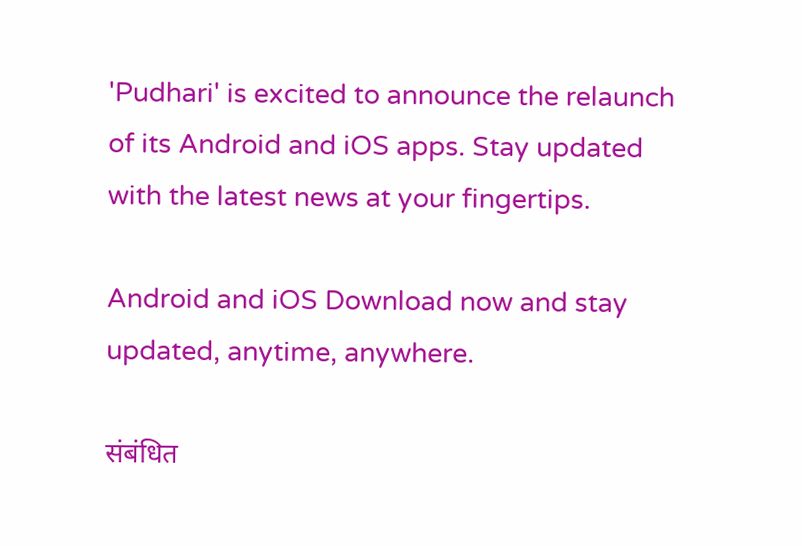'Pudhari' is excited to announce the relaunch of its Android and iOS apps. Stay updated with the latest news at your fingertips.

Android and iOS Download now and stay updated, anytime, anywhere.

संबंधित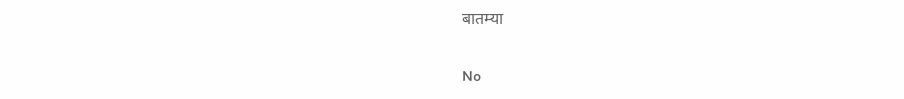बातम्या

No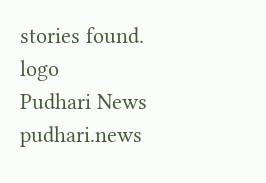stories found.
logo
Pudhari News
pudhari.news